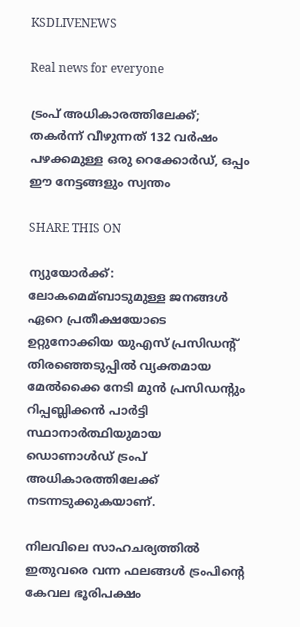KSDLIVENEWS

Real news for everyone

ട്രംപ് അധികാരത്തിലേക്ക്; തകര്‍ന്ന് വീഴുന്നത് 132 വര്‍ഷം പഴക്കമുള്ള ഒരു റെക്കോര്‍ഡ്, ഒപ്പം ഈ നേട്ടങ്ങളും സ്വന്തം

SHARE THIS ON

ന്യുയോർക്ക്: ലോകമെമ്ബാടുമുള്ള ജനങ്ങള്‍ ഏറെ പ്രതീക്ഷയോടെ ഉറ്റുനോക്കിയ യുഎസ് പ്രസിഡന്റ് തിരഞ്ഞെടുപ്പില്‍ വ്യക്തമായ മേല്‍ക്കൈ നേടി മുൻ പ്രസിഡന്റും റിപ്പബ്ലിക്കൻ പാർട്ടി സ്ഥാനാർത്ഥിയുമായ ഡൊണാള്‍ഡ് ട്രംപ് അധികാരത്തിലേക്ക് നടന്നടുക്കുകയാണ്.

നിലവിലെ സാഹചര്യത്തില്‍ ഇതുവരെ വന്ന ഫലങ്ങള്‍ ട്രംപിന്റെ കേവല ഭൂരിപക്ഷം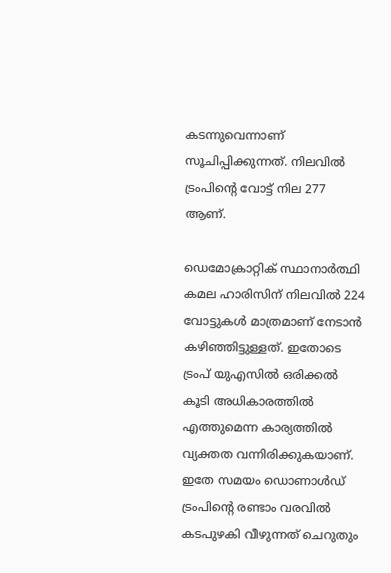കടന്നുവെന്നാണ് സൂചിപ്പിക്കുന്നത്. നിലവില്‍ ട്രംപിന്റെ വോട്ട് നില 277 ആണ്.

ഡെമോക്രാറ്റിക് സ്ഥാനാർത്ഥി കമല ഹാരിസിന് നിലവില്‍ 224 വോട്ടുകള്‍ മാത്രമാണ് നേടാൻ കഴിഞ്ഞിട്ടുള്ളത്. ഇതോടെ ട്രംപ് യുഎസില്‍ ഒരിക്കല്‍ കൂടി അധികാരത്തില്‍ എത്തുമെന്ന കാര്യത്തില്‍ വ്യക്തത വന്നിരിക്കുകയാണ്. ഇതേ സമയം ഡൊണാള്‍ഡ് ട്രംപിന്റെ രണ്ടാം വരവില്‍ കടപുഴകി വീഴുന്നത് ചെറുതും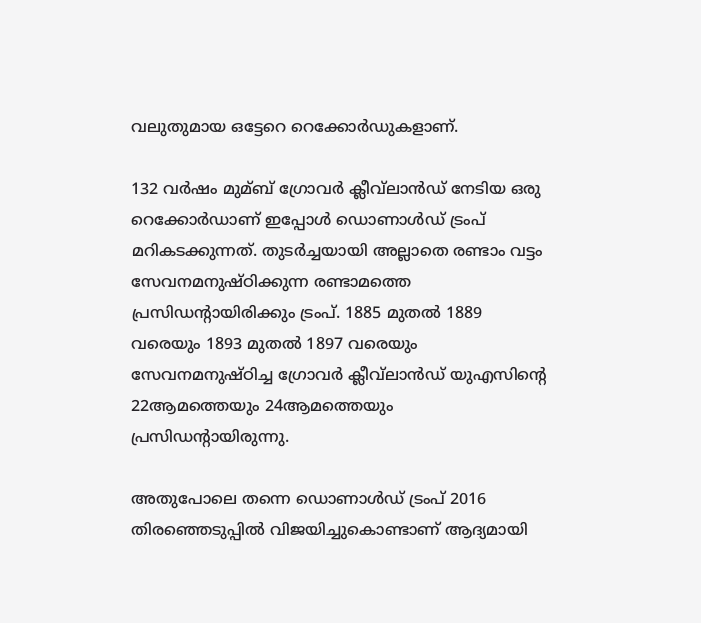വലുതുമായ ഒട്ടേറെ റെക്കോർഡുകളാണ്.

132 വർഷം മുമ്ബ് ഗ്രോവർ ക്ലീവ്‌ലാൻഡ് നേടിയ ഒരു റെക്കോർഡാണ് ഇപ്പോള്‍ ഡൊണാള്‍ഡ് ട്രംപ് മറികടക്കുന്നത്. തുടർച്ചയായി അല്ലാതെ രണ്ടാം വട്ടം സേവനമനുഷ്ഠിക്കുന്ന രണ്ടാമത്തെ പ്രസിഡന്റായിരിക്കും ട്രംപ്. 1885 മുതല്‍ 1889 വരെയും 1893 മുതല്‍ 1897 വരെയും സേവനമനുഷ്ഠിച്ച ഗ്രോവർ ക്ലീവ്‌ലാൻഡ് യുഎസിന്റെ 22ആമത്തെയും 24ആമത്തെയും പ്രസിഡന്റായിരുന്നു.

അതുപോലെ തന്നെ ഡൊണാള്‍ഡ് ട്രംപ് 2016 തിരഞ്ഞെടുപ്പില്‍ വിജയിച്ചുകൊണ്ടാണ് ആദ്യമായി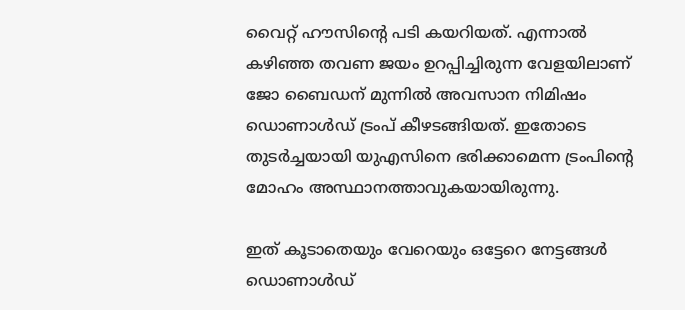വൈറ്റ് ഹൗസിന്റെ പടി കയറിയത്. എന്നാല്‍ കഴിഞ്ഞ തവണ ജയം ഉറപ്പിച്ചിരുന്ന വേളയിലാണ് ജോ ബൈഡന് മുന്നില്‍ അവസാന നിമിഷം ഡൊണാള്‍ഡ് ട്രംപ് കീഴടങ്ങിയത്. ഇതോടെ തുടർച്ചയായി യുഎസിനെ ഭരിക്കാമെന്ന ട്രംപിന്റെ മോഹം അസ്ഥാനത്താവുകയായിരുന്നു.

ഇത് കൂടാതെയും വേറെയും ഒട്ടേറെ നേട്ടങ്ങള്‍ ഡൊണാള്‍ഡ്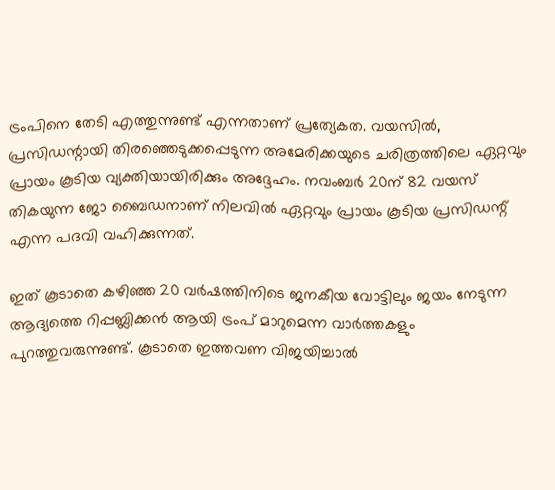ട്രംപിനെ തേടി എത്തുന്നുണ്ട് എന്നതാണ് പ്രത്യേകത. വയസില്‍, പ്രസിഡന്റായി തിരഞ്ഞെടുക്കപ്പെടുന്ന അമേരിക്കയുടെ ചരിത്രത്തിലെ ഏറ്റവും പ്രായം കൂടിയ വ്യക്തിയായിരിക്കും അദ്ദേഹം. നവംബർ 20ന് 82 വയസ് തികയുന്ന ജോ ബൈഡനാണ് നിലവില്‍ ഏറ്റവും പ്രായം കൂടിയ പ്രസിഡന്റ് എന്ന പദവി വഹിക്കുന്നത്.

ഇത് കൂടാതെ കഴിഞ്ഞ 20 വർഷത്തിനിടെ ജനകീയ വോട്ടിലും ജയം നേടുന്ന ആദ്യത്തെ റിപ്പബ്ലിക്കൻ ആയി ട്രംപ് മാറുമെന്ന വാർത്തകളും പുറത്തുവരുന്നുണ്ട്. കൂടാതെ ഇത്തവണ വിജയിച്ചാല്‍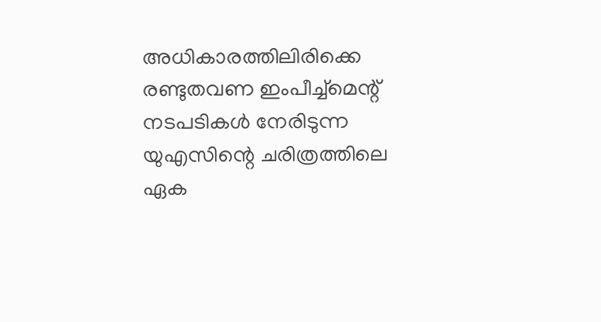അധികാരത്തിലിരിക്കെ രണ്ടുതവണ ഇംപീച്ച്‌മെന്റ് നടപടികള്‍ നേരിടുന്ന യുഎസിന്റെ ചരിത്രത്തിലെ ഏക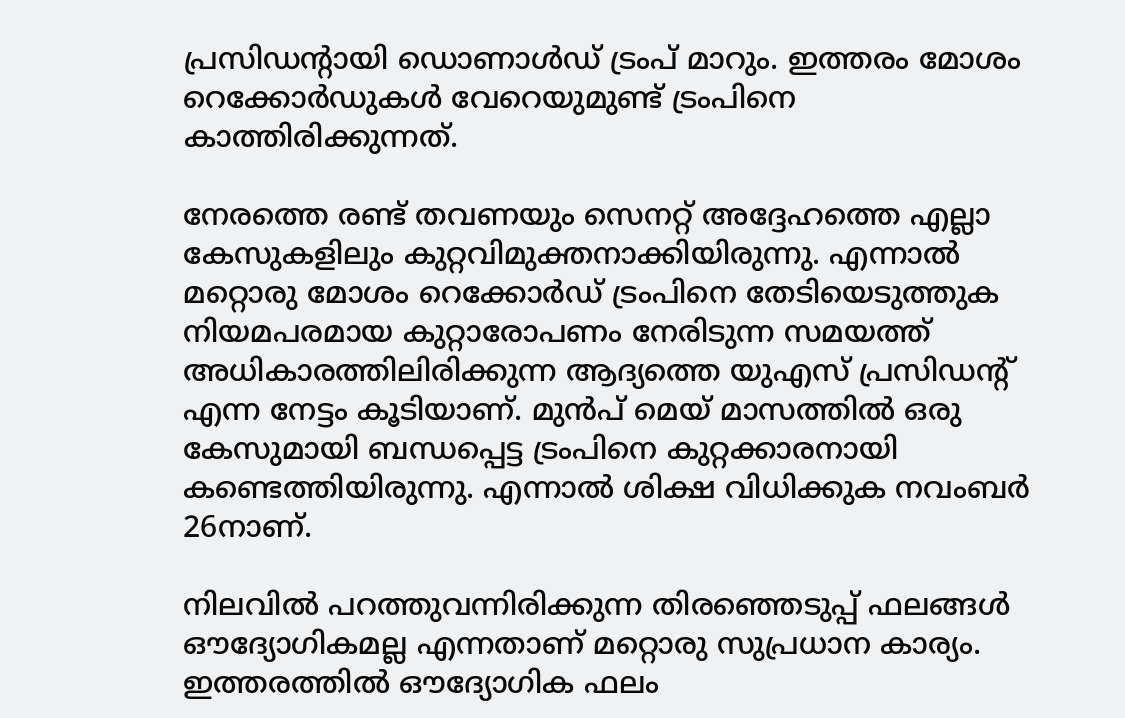പ്രസിഡന്റായി ഡൊണാള്‍ഡ് ട്രംപ് മാറും. ഇത്തരം മോശം റെക്കോർഡുകള്‍ വേറെയുമുണ്ട് ട്രംപിനെ കാത്തിരിക്കുന്നത്.

നേരത്തെ രണ്ട് തവണയും സെനറ്റ് അദ്ദേഹത്തെ എല്ലാ കേസുകളിലും കുറ്റവിമുക്തനാക്കിയിരുന്നു. എന്നാല്‍ മറ്റൊരു മോശം റെക്കോർഡ് ട്രംപിനെ തേടിയെടുത്തുക നിയമപരമായ കുറ്റാരോപണം നേരിടുന്ന സമയത്ത് അധികാരത്തിലിരിക്കുന്ന ആദ്യത്തെ യുഎസ് പ്രസിഡന്റ് എന്ന നേട്ടം കൂടിയാണ്. മുൻപ് മെയ് മാസത്തില്‍ ഒരു കേസുമായി ബന്ധപ്പെട്ട ട്രംപിനെ കുറ്റക്കാരനായി കണ്ടെത്തിയിരുന്നു. എന്നാല്‍ ശിക്ഷ വിധിക്കുക നവംബർ 26നാണ്.

നിലവില്‍ പറത്തുവന്നിരിക്കുന്ന തിരഞ്ഞെടുപ്പ് ഫലങ്ങള്‍ ഔദ്യോഗികമല്ല എന്നതാണ് മറ്റൊരു സുപ്രധാന കാര്യം. ഇത്തരത്തില്‍ ഔദ്യോഗിക ഫലം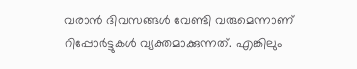വരാൻ ദിവസങ്ങള്‍ വേണ്ടി വരുമെന്നാണ് റിപ്പോർട്ടുകള്‍ വ്യക്തമാക്കുന്നത്. എങ്കിലും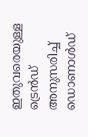ഇതുവരെയുള്ള ട്രെൻഡ് അനുസരിച്ച്‌ ഡൊണാള്‍ഡ്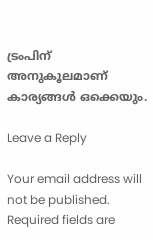ട്രംപിന് അനുകൂലമാണ് കാര്യങ്ങള്‍ ഒക്കെയും.

Leave a Reply

Your email address will not be published. Required fields are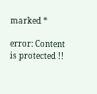marked *

error: Content is protected !!